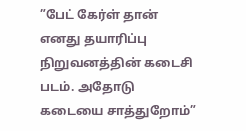”பேட் கேர்ள் தான் எனது தயாரிப்பு நிறுவனத்தின் கடைசி படம். அதோடு கடையை சாத்துறோம்”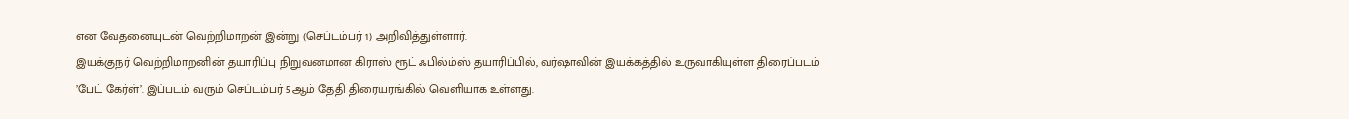என வேதனையுடன் வெற்றிமாறன் இன்று (செப்டம்பர் 1) அறிவித்துள்ளார்.
இயக்குநர் வெற்றிமாறனின் தயாரிப்பு நிறுவனமான கிராஸ் ரூட் ஃபில்ம்ஸ் தயாரிப்பில், வர்ஷாவின் இயக்கத்தில் உருவாகியுள்ள திரைப்படம் ’பேட் கேர்ள்’. இப்படம் வரும் செப்டம்பர் 5ஆம் தேதி திரையரங்கில் வெளியாக உள்ளது.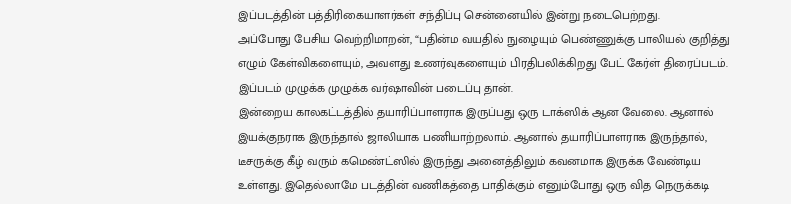இப்படத்தின் பத்திரிகையாளர்கள் சந்திப்பு சென்னையில் இன்று நடைபெற்றது.
அப்போது பேசிய வெற்றிமாறன், “பதின்ம வயதில் நுழையும் பெண்ணுக்கு பாலியல் குறித்து எழும் கேள்விகளையும், அவளது உணர்வுகளையும் பிரதிபலிக்கிறது பேட் கேர்ள் திரைப்படம். இப்படம் முழுக்க முழுக்க வர்ஷாவின் படைப்பு தான்.
இன்றைய காலகட்டத்தில் தயாரிப்பாளராக இருப்பது ஒரு டாக்ஸிக் ஆன வேலை. ஆனால் இயக்குநராக இருந்தால் ஜாலியாக பணியாற்றலாம். ஆனால் தயாரிப்பாளராக இருந்தால், டீசருக்கு கீழ் வரும் கமெண்ட்ஸில் இருந்து அனைத்திலும் கவனமாக இருக்க வேண்டிய உள்ளது. இதெல்லாமே படத்தின் வணிகத்தை பாதிக்கும் எனும்போது ஒரு வித நெருக்கடி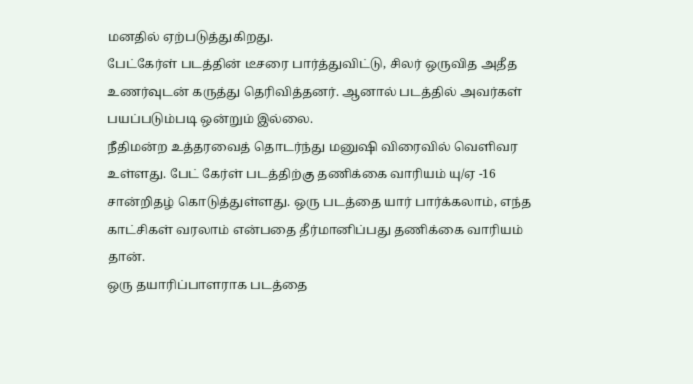மனதில் ஏற்படுத்துகிறது.
பேட்கேர்ள் படத்தின் டீசரை பார்த்துவிட்டு, சிலர் ஒருவித அதீத உணர்வுடன் கருத்து தெரிவித்தனர். ஆனால் படத்தில் அவர்கள் பயப்படும்படி ஒன்றும் இல்லை.
நீதிமன்ற உத்தரவைத் தொடர்ந்து மனுஷி விரைவில் வெளிவர உள்ளது. பேட் கேர்ள் படத்திற்கு தணிக்கை வாரியம் யு/ஏ -16 சான்றிதழ் கொடுத்துள்ளது. ஒரு படத்தை யார் பார்க்கலாம், எந்த காட்சிகள் வரலாம் என்பதை தீர்மானிப்பது தணிக்கை வாரியம் தான்.
ஒரு தயாரிப்பாளராக படத்தை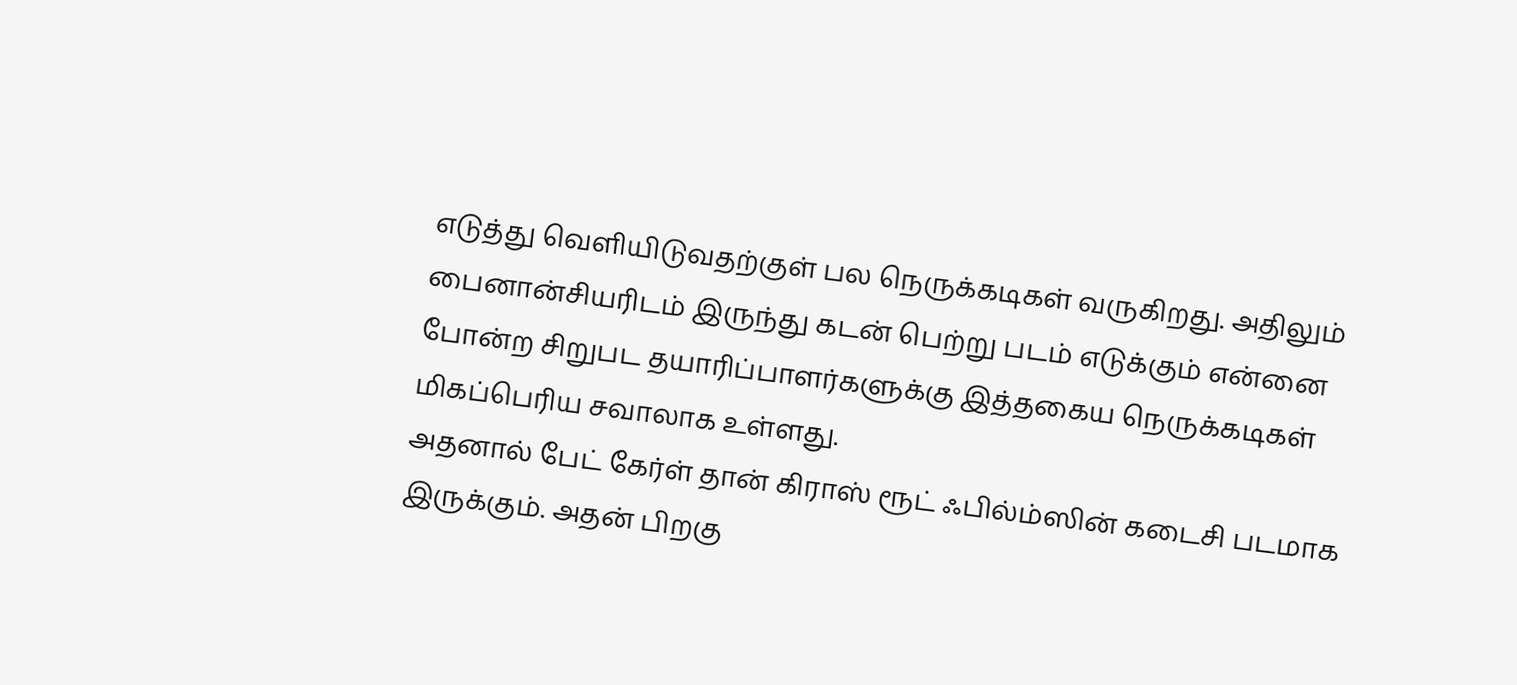எடுத்து வெளியிடுவதற்குள் பல நெருக்கடிகள் வருகிறது. அதிலும் பைனான்சியரிடம் இருந்து கடன் பெற்று படம் எடுக்கும் என்னை போன்ற சிறுபட தயாரிப்பாளர்களுக்கு இத்தகைய நெருக்கடிகள் மிகப்பெரிய சவாலாக உள்ளது.
அதனால் பேட் கேர்ள் தான் கிராஸ் ரூட் ஃபில்ம்ஸின் கடைசி படமாக இருக்கும். அதன் பிறகு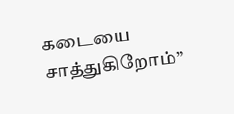கடையை சாத்துகிறோம்”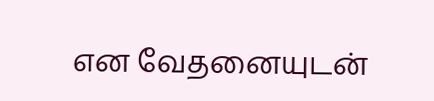என வேதனையுடன்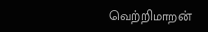வெற்றிமாறன்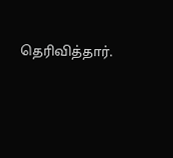தெரிவித்தார்.